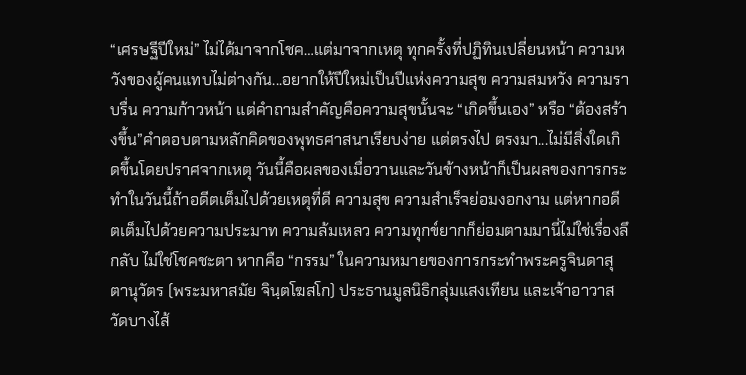“เศรษฐีปีใหม่” ไม่ได้มาจากโชค…แต่มาจากเหตุ ทุกครั้งที่ปฏิทินเปลี่ยนหน้า ความหวังของผู้คนแทบไม่ต่างกัน...อยากให้ปีใหม่เป็นปีแห่งความสุข ความสมหวัง ความราบรื่น ความก้าวหน้า แต่คำถามสำคัญคือความสุขนั้นจะ “เกิดขึ้นเอง” หรือ “ต้องสร้างขึ้น”คำตอบตามหลักคิดของพุทธศาสนาเรียบง่าย แต่ตรงไป ตรงมา...ไม่มีสิ่งใดเกิดขึ้นโดยปราศจากเหตุ วันนี้คือผลของเมื่อวานและวันข้างหน้าก็เป็นผลของการกระทำในวันนี้ถ้าอดีตเต็มไปด้วยเหตุที่ดี ความสุข ความสำเร็จย่อมงอกงาม แต่หากอดีตเต็มไปด้วยความประมาท ความล้มเหลว ความทุกข์ยากก็ย่อมตามมานี่ไม่ใช่เรื่องลึกลับ ไม่ใช่โชคชะตา หากคือ “กรรม” ในความหมายของการกระทำพระครูจินดาสุตานุวัตร (พระมหาสมัย จินฺตโฆสโก) ประธานมูลนิธิกลุ่มแสงเทียน และเจ้าอาวาสวัดบางไส้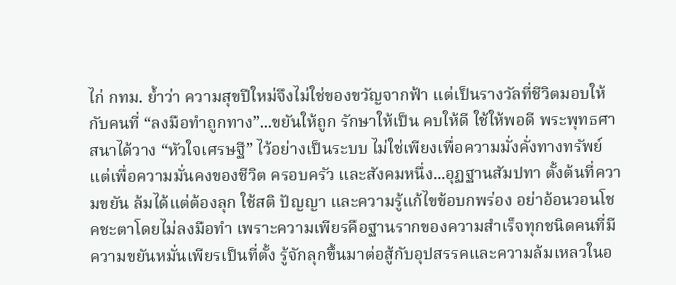ไก่ กทม. ย้ำว่า ความสุขปีใหม่จึงไม่ใช่ของขวัญจากฟ้า แต่เป็นรางวัลที่ชีวิตมอบให้กับคนที่ “ลงมือทำถูกทาง”...ขยันให้ถูก รักษาให้เป็น คบให้ดี ใช้ให้พอดี พระพุทธศาสนาได้วาง “หัวใจเศรษฐี” ไว้อย่างเป็นระบบ ไม่ใช่เพียงเพื่อความมั่งคั่งทางทรัพย์แต่เพื่อความมั่นคงของชีวิต ครอบครัว และสังคมหนึ่ง...อุฏฐานสัมปทา ตั้งต้นที่ความขยัน ล้มได้แต่ต้องลุก ใช้สติ ปัญญา และความรู้แก้ไขข้อบกพร่อง อย่าอ้อนวอนโชคชะตาโดยไม่ลงมือทำ เพราะความเพียรคือฐานรากของความสำเร็จทุกชนิดคนที่มีความขยันหมั่นเพียรเป็นที่ตั้ง รู้จักลุกขึ้นมาต่อสู้กับอุปสรรคและความล้มเหลวในอ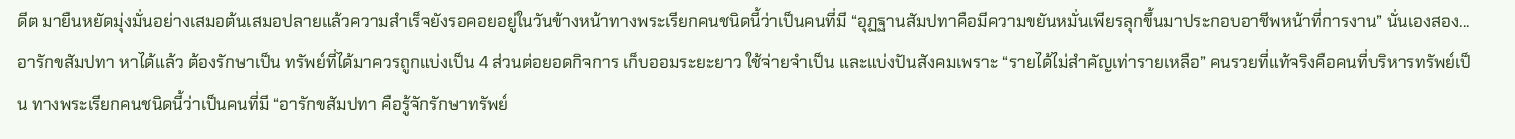ดีต มายืนหยัดมุ่งมั่นอย่างเสมอต้นเสมอปลายแล้วความสำเร็จยังรอคอยอยู่ในวันข้างหน้าทางพระเรียกคนชนิดนี้ว่าเป็นคนที่มี “อุฏฐานสัมปทาคือมีความขยันหมั่นเพียรลุกขึ้นมาประกอบอาชีพหน้าที่การงาน” นั่นเองสอง...อารักขสัมปทา หาได้แล้ว ต้องรักษาเป็น ทรัพย์ที่ได้มาควรถูกแบ่งเป็น 4 ส่วนต่อยอดกิจการ เก็บออมระยะยาว ใช้จ่ายจำเป็น และแบ่งปันสังคมเพราะ “รายได้ไม่สำคัญเท่ารายเหลือ” คนรวยที่แท้จริงคือคนที่บริหารทรัพย์เป็น ทางพระเรียกคนชนิดนี้ว่าเป็นคนที่มี “อารักขสัมปทา คือรู้จักรักษาทรัพย์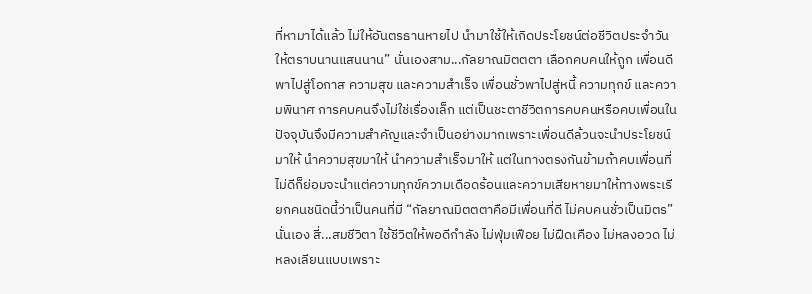ที่หามาได้แล้ว ไม่ให้อันตรธานหายไป นำมาใช้ให้เกิดประโยชน์ต่อชีวิตประจำวันให้ตราบนานแสนนาน” นั่นเองสาม...กัลยาณมิตตตา เลือกคบคนให้ถูก เพื่อนดีพาไปสู่โอกาส ความสุข และความสำเร็จ เพื่อนชั่วพาไปสู่หนี้ ความทุกข์ และความพินาศ การคบคนจึงไม่ใช่เรื่องเล็ก แต่เป็นชะตาชีวิตการคบคนหรือคบเพื่อนในปัจจุบันจึงมีความสำคัญและจำเป็นอย่างมากเพราะเพื่อนดีล้วนจะนำประโยชน์มาให้ นำความสุขมาให้ นำความสำเร็จมาให้ แต่ในทางตรงกันข้ามถ้าคบเพื่อนที่ไม่ดีก็ย่อมจะนำแต่ความทุกข์ความเดือดร้อนและความเสียหายมาให้ทางพระเรียกคนชนิดนี้ว่าเป็นคนที่มี “กัลยาณมิตตตาคือมีเพื่อนที่ดี ไม่คบคนชั่วเป็นมิตร” นั่นเอง สี่...สมชีวิตา ใช้ชีวิตให้พอดีกำลัง ไม่ฟุ่มเฟือย ไม่ฝืดเคือง ไม่หลงอวด ไม่หลงเลียนแบบเพราะ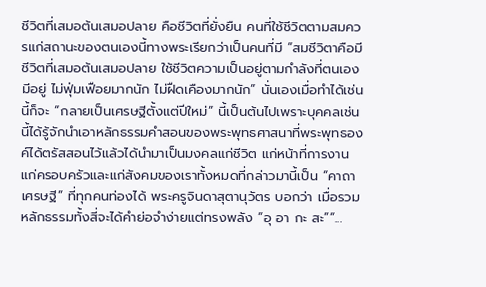ชีวิตที่เสมอต้นเสมอปลาย คือชีวิตที่ยั่งยืน คนที่ใช้ชีวิตตามสมควรแก่สถานะของตนเองนี้ทางพระเรียกว่าเป็นคนที่มี “สมชีวิตาคือมีชีวิตที่เสมอต้นเสมอปลาย ใช้ชีวิตความเป็นอยู่ตามกำลังที่ตนเองมีอยู่ ไม่ฟุ่มเฟือยมากนัก ไม่ฝืดเคืองมากนัก” นั่นเองเมื่อทำได้เช่นนี้ก็จะ “กลายเป็นเศรษฐีตั้งแต่ปีใหม่” นี้เป็นต้นไปเพราะบุคคลเช่นนี้ได้รู้จักนำเอาหลักธรรมคำสอนของพระพุทธศาสนาที่พระพุทธองค์ได้ตรัสสอนไว้แล้วได้นำมาเป็นมงคลแก่ชีวิต แก่หน้าที่การงาน แก่ครอบครัวและแก่สังคมของเราทั้งหมดที่กล่าวมานี้เป็น “คาถาเศรษฐี” ที่ทุกคนท่องได้ พระครูจินดาสุตานุวัตร บอกว่า เมื่อรวมหลักธรรมทั้งสี่จะได้คำย่อจำง่ายแต่ทรงพลัง “อุ อา กะ สะ”“...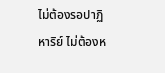ไม่ต้องรอปาฏิหาริย์ ไม่ต้องห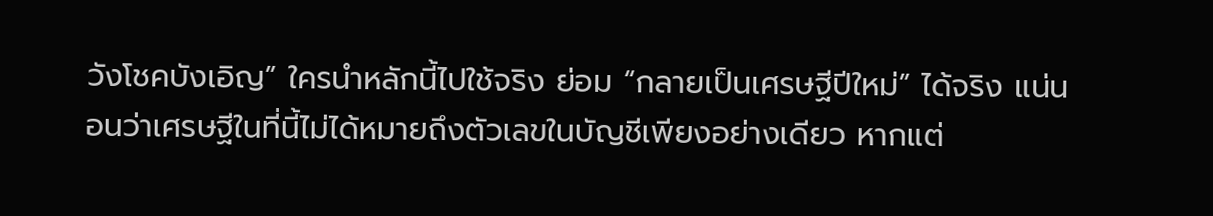วังโชคบังเอิญ” ใครนำหลักนี้ไปใช้จริง ย่อม “กลายเป็นเศรษฐีปีใหม่” ได้จริง แน่นอนว่าเศรษฐีในที่นี้ไม่ได้หมายถึงตัวเลขในบัญชีเพียงอย่างเดียว หากแต่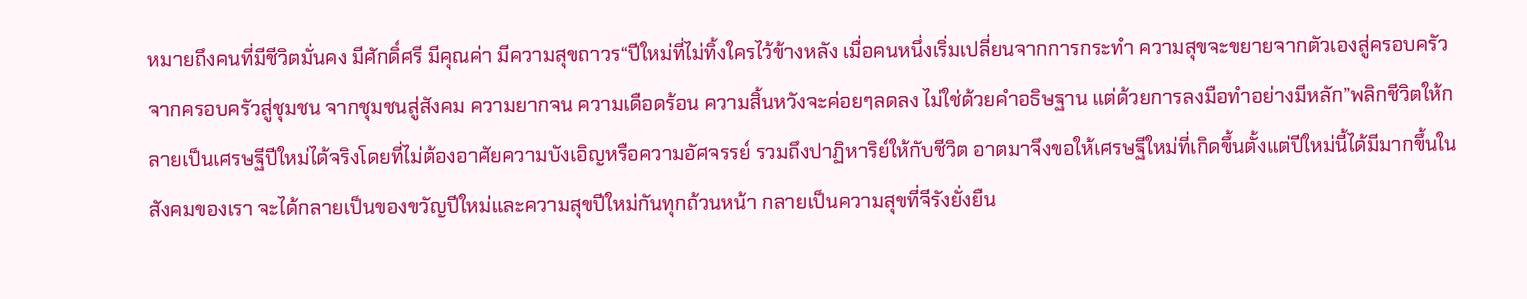หมายถึงคนที่มีชีวิตมั่นคง มีศักดิ์ศรี มีคุณค่า มีความสุขถาวร“ปีใหม่ที่ไม่ทิ้งใครไว้ข้างหลัง เมื่อคนหนึ่งเริ่มเปลี่ยนจากการกระทำ ความสุขจะขยายจากตัวเองสู่ครอบครัว จากครอบครัวสู่ชุมชน จากชุมชนสู่สังคม ความยากจน ความเดือดร้อน ความสิ้นหวังจะค่อยๆลดลง ไม่ใช่ด้วยคำอธิษฐาน แต่ด้วยการลงมือทำอย่างมีหลัก”พลิกชีวิตให้กลายเป็นเศรษฐีปีใหม่ได้จริงโดยที่ไม่ต้องอาศัยความบังเอิญหรือความอัศจรรย์ รวมถึงปาฏิหาริย์ให้กับชีวิต อาตมาจึงขอให้เศรษฐีใหม่ที่เกิดขึ้นตั้งแต่ปีใหม่นี้ได้มีมากขึ้นในสังคมของเรา จะได้กลายเป็นของขวัญปีใหม่และความสุขปีใหม่กันทุกถ้วนหน้า กลายเป็นความสุขที่จีรังยั่งยืน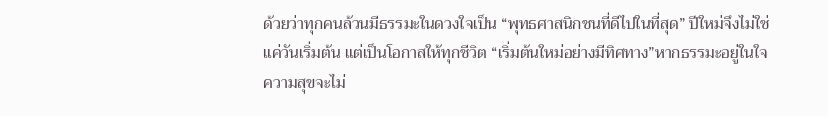ด้วยว่าทุกคนล้วนมีธรรมะในดวงใจเป็น “พุทธศาสนิกชนที่ดีไปในที่สุด” ปีใหม่จึงไม่ใช่แค่วันเริ่มต้น แต่เป็นโอกาสให้ทุกชีวิต “เริ่มต้นใหม่อย่างมีทิศทาง”หากธรรมะอยู่ในใจ ความสุขจะไม่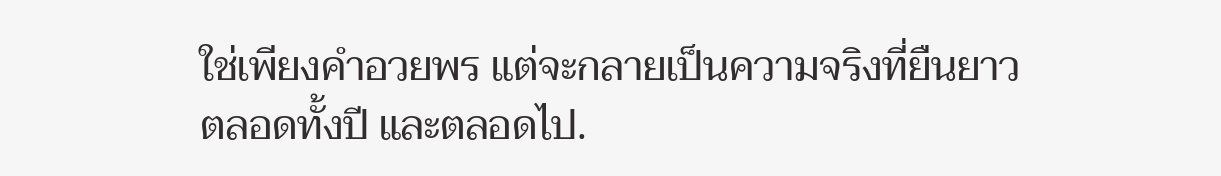ใช่เพียงคำอวยพร แต่จะกลายเป็นความจริงที่ยืนยาวตลอดทั้งปี และตลอดไป.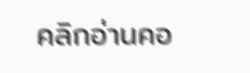คลิกอ่านคอ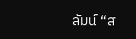ลัมน์ “ส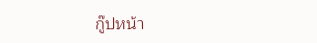กู๊ปหน้า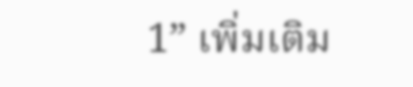1” เพิ่มเติม